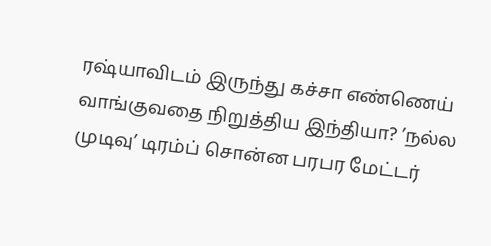ரஷ்யாவிடம் இருந்து கச்சா எண்ணெய் வாங்குவதை நிறுத்திய இந்தியா? ’நல்ல முடிவு’ டிரம்ப் சொன்ன பரபர மேட்டர்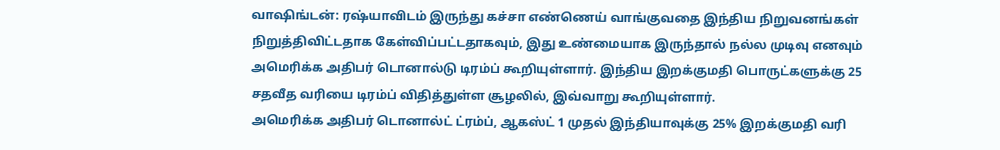வாஷிங்டன்: ரஷ்யாவிடம் இருந்து கச்சா எண்ணெய் வாங்குவதை இந்திய நிறுவனங்கள் நிறுத்திவிட்டதாக கேள்விப்பட்டதாகவும், இது உண்மையாக இருந்தால் நல்ல முடிவு எனவும் அமெரிக்க அதிபர் டொனால்டு டிரம்ப் கூறியுள்ளார். இந்திய இறக்குமதி பொருட்களுக்கு 25 சதவீத வரியை டிரம்ப் விதித்துள்ள சூழலில், இவ்வாறு கூறியுள்ளார்.
அமெரிக்க அதிபர் டொனால்ட் ட்ரம்ப், ஆகஸ்ட் 1 முதல் இந்தியாவுக்கு 25% இறக்குமதி வரி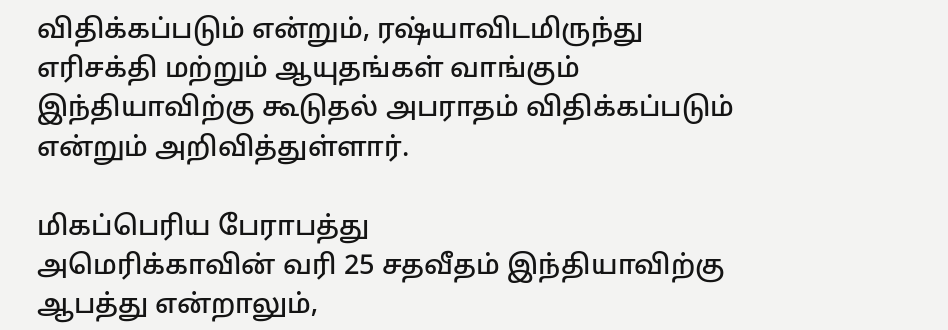விதிக்கப்படும் என்றும், ரஷ்யாவிடமிருந்து எரிசக்தி மற்றும் ஆயுதங்கள் வாங்கும் இந்தியாவிற்கு கூடுதல் அபராதம் விதிக்கப்படும் என்றும் அறிவித்துள்ளார்.

மிகப்பெரிய பேராபத்து
அமெரிக்காவின் வரி 25 சதவீதம் இந்தியாவிற்கு ஆபத்து என்றாலும்,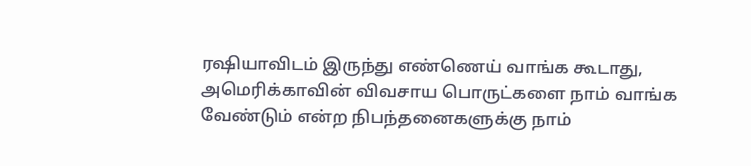ரஷியாவிடம் இருந்து எண்ணெய் வாங்க கூடாது, அமெரிக்காவின் விவசாய பொருட்களை நாம் வாங்க வேண்டும் என்ற நிபந்தனைகளுக்கு நாம்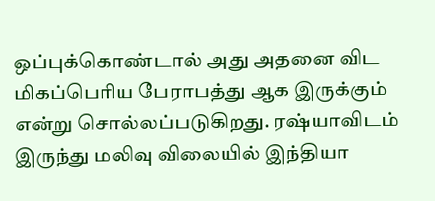ஒப்புக்கொண்டால் அது அதனை விட மிகப்பெரிய பேராபத்து ஆக இருக்கும் என்று சொல்லப்படுகிறது. ரஷ்யாவிடம் இருந்து மலிவு விலையில் இந்தியா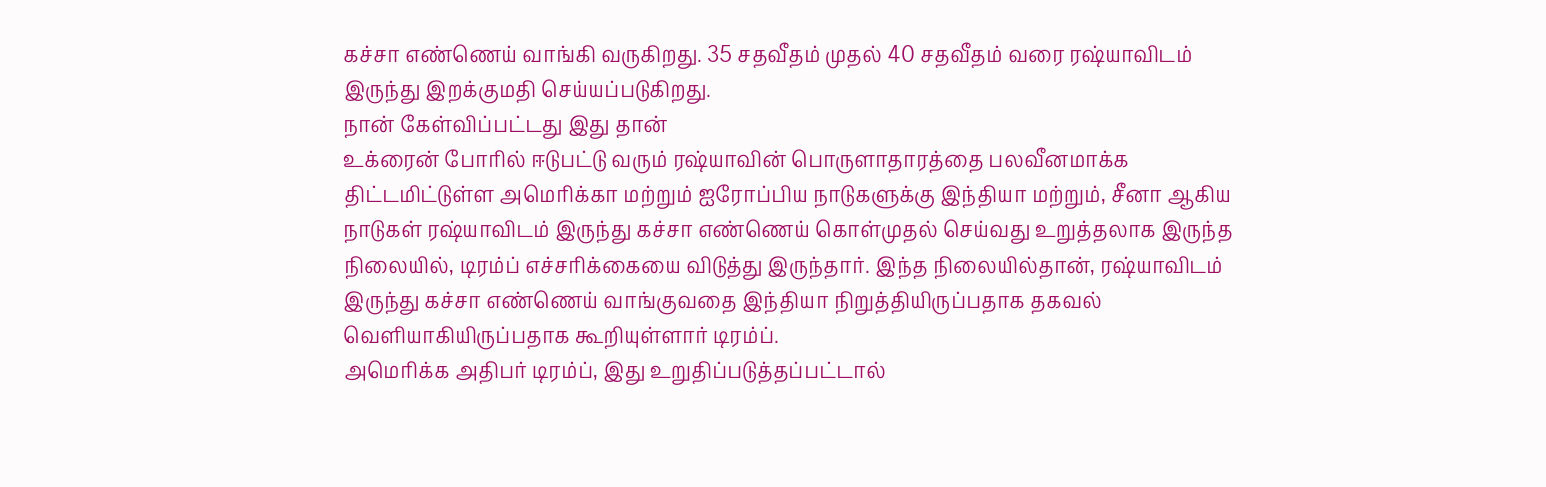கச்சா எண்ணெய் வாங்கி வருகிறது. 35 சதவீதம் முதல் 40 சதவீதம் வரை ரஷ்யாவிடம் இருந்து இறக்குமதி செய்யப்படுகிறது.
நான் கேள்விப்பட்டது இது தான்
உக்ரைன் போரில் ஈடுபட்டு வரும் ரஷ்யாவின் பொருளாதாரத்தை பலவீனமாக்க திட்டமிட்டுள்ள அமெரிக்கா மற்றும் ஐரோப்பிய நாடுகளுக்கு இந்தியா மற்றும், சீனா ஆகிய நாடுகள் ரஷ்யாவிடம் இருந்து கச்சா எண்ணெய் கொள்முதல் செய்வது உறுத்தலாக இருந்த நிலையில், டிரம்ப் எச்சரிக்கையை விடுத்து இருந்தார். இந்த நிலையில்தான், ரஷ்யாவிடம் இருந்து கச்சா எண்ணெய் வாங்குவதை இந்தியா நிறுத்தியிருப்பதாக தகவல் வெளியாகியிருப்பதாக கூறியுள்ளார் டிரம்ப்.
அமெரிக்க அதிபர் டிரம்ப், இது உறுதிப்படுத்தப்பட்டால்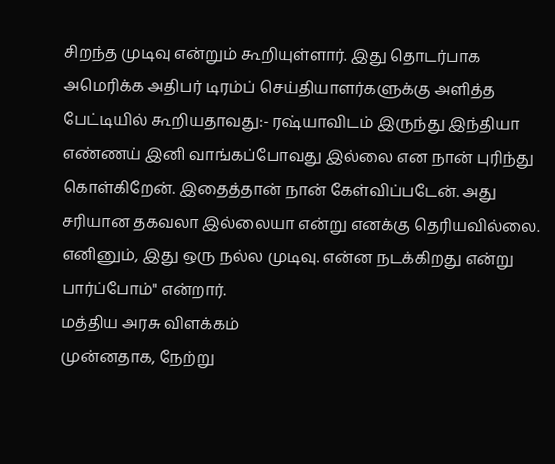சிறந்த முடிவு என்றும் கூறியுள்ளார். இது தொடர்பாக அமெரிக்க அதிபர் டிரம்ப் செய்தியாளர்களுக்கு அளித்த பேட்டியில் கூறியதாவது:- ரஷ்யாவிடம் இருந்து இந்தியா எண்ணய் இனி வாங்கப்போவது இல்லை என நான் புரிந்து கொள்கிறேன். இதைத்தான் நான் கேள்விப்படேன். அது சரியான தகவலா இல்லையா என்று எனக்கு தெரியவில்லை. எனினும், இது ஒரு நல்ல முடிவு. என்ன நடக்கிறது என்று பார்ப்போம்" என்றார்.
மத்திய அரசு விளக்கம்
முன்னதாக, நேற்று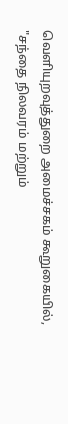வெளியுறவுத்துறை அமைச்சகம் கூறுகையில், "சந்தை நிலவரம் மற்றும்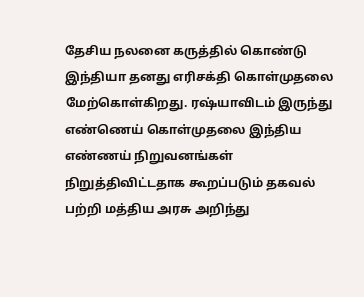தேசிய நலனை கருத்தில் கொண்டு இந்தியா தனது எரிசக்தி கொள்முதலை மேற்கொள்கிறது. ரஷ்யாவிடம் இருந்து எண்ணெய் கொள்முதலை இந்திய எண்ணய் நிறுவனங்கள் நிறுத்திவிட்டதாக கூறப்படும் தகவல் பற்றி மத்திய அரசு அறிந்து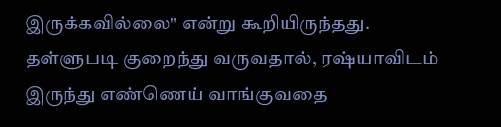இருக்கவில்லை" என்று கூறியிருந்தது.
தள்ளுபடி குறைந்து வருவதால், ரஷ்யாவிடம் இருந்து எண்ணெய் வாங்குவதை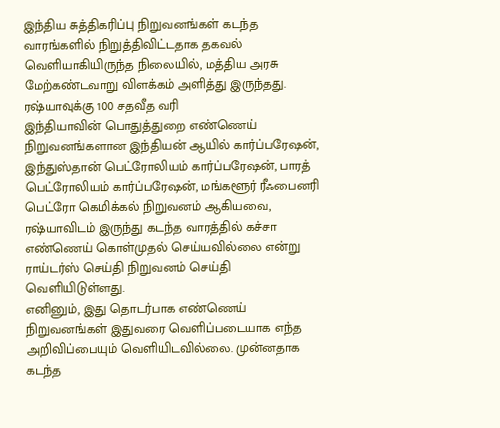இந்திய சுத்திகரிப்பு நிறுவனங்கள் கடந்த வாரங்களில் நிறுத்திவிட்டதாக தகவல் வெளியாகியிருந்த நிலையில், மத்திய அரசு மேற்கண்டவாறு விளக்கம் அளித்து இருந்தது.
ரஷ்யாவுக்கு 100 சதவீத வரி
இந்தியாவின் பொதுத்துறை எண்ணெய் நிறுவனங்களான இந்தியன் ஆயில் கார்ப்பரேஷன், இந்துஸ்தான் பெட்ரோலியம் கார்ப்பரேஷன், பாரத் பெட்ரோலியம் கார்ப்பரேஷன், மங்களூர் ரீஃபைனரி பெட்ரோ கெமிக்கல் நிறுவனம் ஆகியவை, ரஷ்யாவிடம் இருந்து கடந்த வாரத்தில் கச்சா எண்ணெய் கொள்முதல் செய்யவில்லை என்று ராய்டர்ஸ் செய்தி நிறுவனம் செய்தி வெளியிடுள்ளது.
எனினும், இது தொடர்பாக எண்ணெய் நிறுவனங்கள் இதுவரை வெளிப்படையாக எந்த அறிவிப்பையும் வெளியிடவில்லை. முன்னதாக கடந்த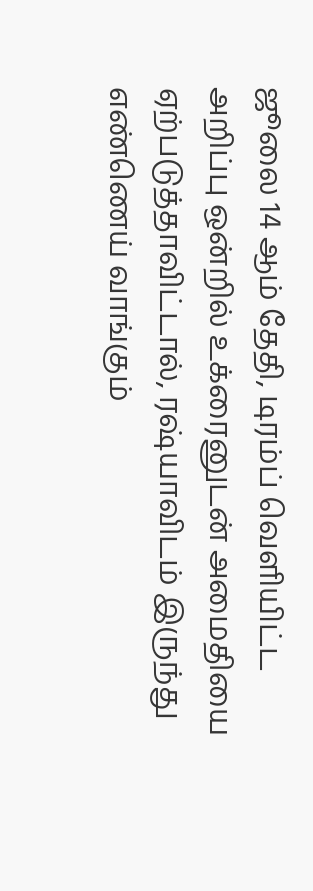ஜூலை 14 ஆம் தேதி, டிரம்ப் வெளியிட்ட அறிப்பு ஒன்றில் உக்ரைனுடன் அமைதியை ஏற்படுத்தாவிட்டால், ரஷ்யாவிடம் இருந்து எண்ணெய் வாங்கும்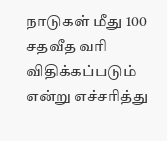நாடுகள் மீது 100 சதவீத வரி விதிக்கப்படும் என்று எச்சரித்து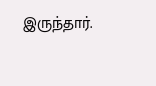இருந்தார்.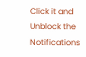Click it and Unblock the Notifications